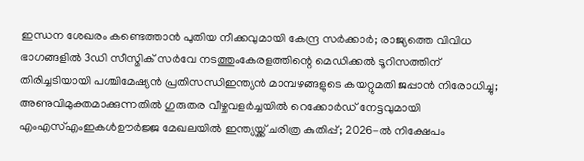ഇന്ധന ശേഖരം കണ്ടെത്താൻ പുതിയ നീക്കവുമായി കേന്ദ്ര സര്‍ക്കാര്‍; രാജ്യത്തെ വിവിധ ഭാഗങ്ങളില്‍ 3ഡി സീസ്മിക് സര്‍വേ നടത്തുംകേരളത്തിന്റെ മെഡിക്കല്‍ ടൂറിസത്തിന് തിരിച്ചടിയായി പശ്ചിമേഷ്യന്‍ പ്രതിസന്ധിഇന്ത്യൻ മാമ്പഴങ്ങളുടെ കയറ്റുമതി ജപ്പാൻ നിരോധിച്ചു; അണുവിമുക്തമാക്കുന്നതിൽ ഗുരുതര വീഴ്ചവളർച്ചയിൽ റെക്കോർഡ് നേട്ടവുമായി എംഎസ്എംഇകൾഊർജ്ജ മേഖലയിൽ ഇന്ത്യയ്ക്ക് ചരിത്ര കുതിപ്പ്; 2026-ൽ നിക്ഷേപം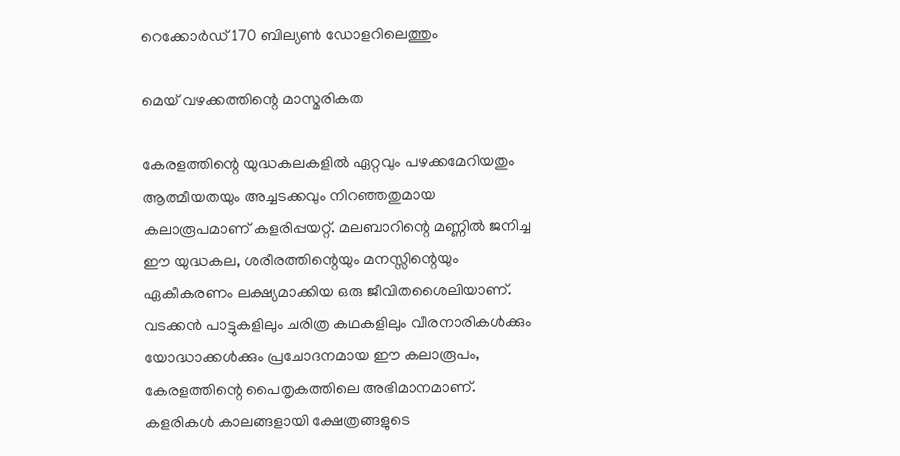റെക്കോർഡ് 170 ബില്യൺ ഡോളറിലെത്തും

മെയ് വഴക്കത്തിന്റെ മാസ്മരികത

കേരളത്തിന്റെ യുദ്ധകലകളില്‍ ഏറ്റവും പഴക്കമേറിയതും ആത്മീയതയും അച്ചടക്കവും നിറഞ്ഞതുമായ കലാരൂപമാണ് കളരിപ്പയറ്റ്. മലബാറിന്റെ മണ്ണില്‍ ജനിച്ച ഈ യുദ്ധകല, ശരീരത്തിന്റെയും മനസ്സിന്റെയും ഏകീകരണം ലക്ഷ്യമാക്കിയ ഒരു ജീവിതശൈലിയാണ്. വടക്കന്‍ പാട്ടുകളിലും ചരിത്ര കഥകളിലും വീരനാരികള്‍ക്കും യോദ്ധാക്കള്‍ക്കും പ്രചോദനമായ ഈ കലാരൂപം, കേരളത്തിന്റെ പൈതൃകത്തിലെ അഭിമാനമാണ്. കളരികള്‍ കാലങ്ങളായി ക്ഷേത്രങ്ങളുടെ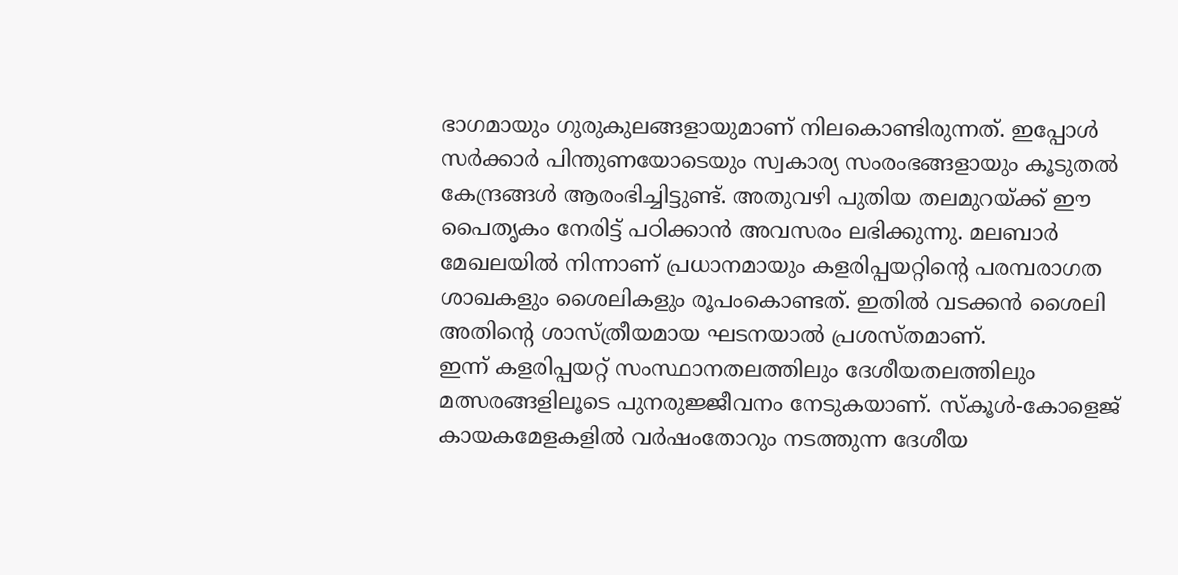ഭാഗമായും ഗുരുകുലങ്ങളായുമാണ് നിലകൊണ്ടിരുന്നത്. ഇപ്പോള്‍ സര്‍ക്കാര്‍ പിന്തുണയോടെയും സ്വകാര്യ സംരംഭങ്ങളായും കൂടുതല്‍ കേന്ദ്രങ്ങള്‍ ആരംഭിച്ചിട്ടുണ്ട്. അതുവഴി പുതിയ തലമുറയ്ക്ക് ഈ പൈതൃകം നേരിട്ട് പഠിക്കാന്‍ അവസരം ലഭിക്കുന്നു. മലബാര്‍ മേഖലയില്‍ നിന്നാണ് പ്രധാനമായും കളരിപ്പയറ്റിന്റെ പരമ്പരാഗത ശാഖകളും ശൈലികളും രൂപംകൊണ്ടത്. ഇതില്‍ വടക്കന്‍ ശൈലി അതിന്റെ ശാസ്ത്രീയമായ ഘടനയാല്‍ പ്രശസ്തമാണ്.
ഇന്ന് കളരിപ്പയറ്റ് സംസ്ഥാനതലത്തിലും ദേശീയതലത്തിലും മത്സരങ്ങളിലൂടെ പുനരുജ്ജീവനം നേടുകയാണ്. സ്‌കൂള്‍-കോളെജ് കായകമേളകളില്‍ വര്‍ഷംതോറും നടത്തുന്ന ദേശീയ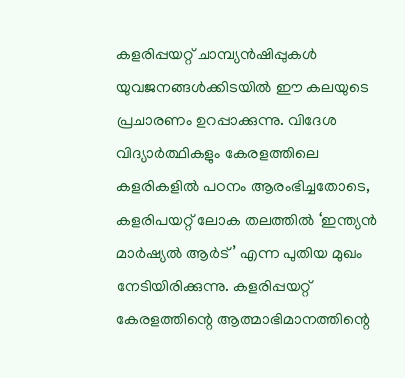കളരിപ്പയറ്റ് ചാമ്പ്യന്‍ഷിപ്പുകള്‍ യുവജനങ്ങള്‍ക്കിടയില്‍ ഈ കലയുടെ പ്രചാരണം ഉറപ്പാക്കുന്നു. വിദേശ വിദ്യാര്‍ത്ഥികളും കേരളത്തിലെ കളരികളില്‍ പഠനം ആരംഭിച്ചതോടെ, കളരിപയറ്റ് ലോക തലത്തില്‍ ‘ഇന്ത്യന്‍ മാര്‍ഷ്യല്‍ ആര്‍ട്’ എന്ന പുതിയ മുഖം നേടിയിരിക്കുന്നു. കളരിപ്പയറ്റ് കേരളത്തിന്റെ ആത്മാഭിമാനത്തിന്റെ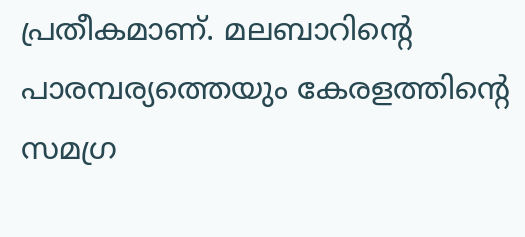പ്രതീകമാണ്. മലബാറിന്റെ പാരമ്പര്യത്തെയും കേരളത്തിന്റെ സമഗ്ര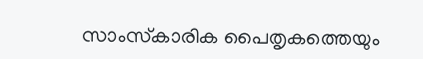സാംസ്‌കാരിക പൈതൃകത്തെയും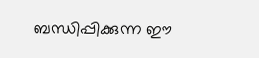ബന്ധിപ്പിക്കുന്ന ഈ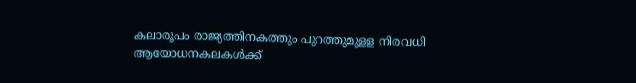കലാരൂപം രാജ്യത്തിനകത്തും പുറത്തുമുളള നിരവധി ആയോധനകലകള്‍ക്ക്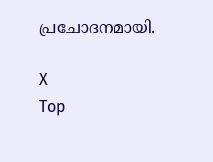പ്രചോദനമായി.

X
Top